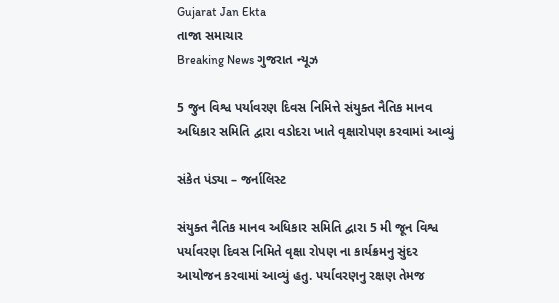Gujarat Jan Ekta
તાજા સમાચાર
Breaking News ગુજરાત ન્યૂઝ

5 જુન વિશ્વ પર્યાવરણ દિવસ નિમિત્તે સંયુક્ત નૈતિક માનવ અધિકાર સમિતિ દ્વારા વડોદરા ખાતે વૃક્ષારોપણ કરવામાં આવ્યું

સંકેત પંડ્યા – જર્નાલિસ્ટ

સંયુક્ત નૈતિક માનવ અધિકાર સમિતિ દ્વારા 5 મી જૂન વિશ્વ પર્યાવરણ દિવસ નિમિતે વૃક્ષા રોપણ ના કાર્યક્રમનુ સુંદર આયોજન કરવામાં આવ્યું હતુ. પર્યાવરણનુ રક્ષણ તેમજ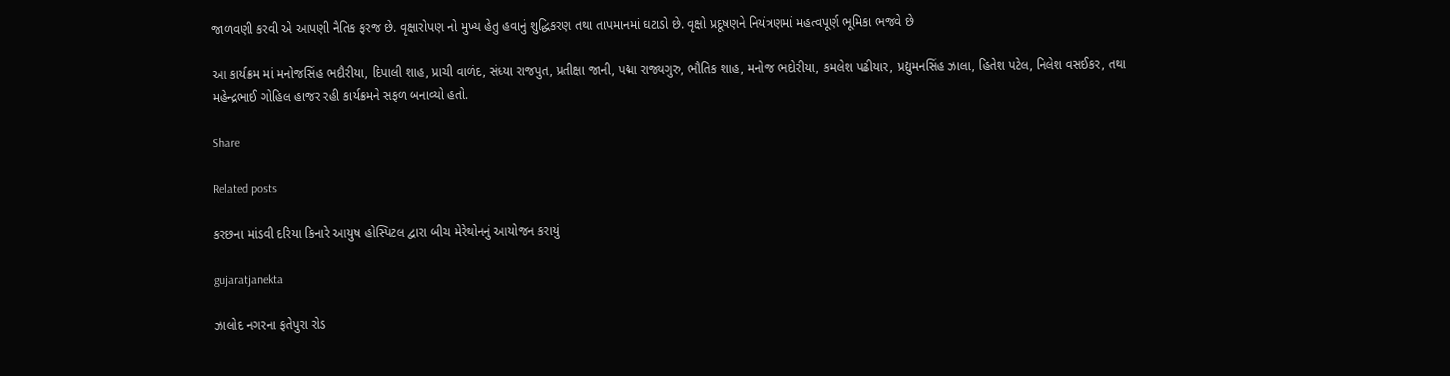જાળવણી કરવી એ આપણી નૈતિક ફરજ છે. વૃક્ષારોપણ નો મુખ્ય હેતુ હવાનું શુદ્ધિકરણ તથા તાપમાનમાં ઘટાડો છે. વૃક્ષો પ્રદૂષણને નિયંત્રણમાં મહત્વપૂર્ણ ભૂમિકા ભજવે છે

આ કાર્યક્રમ માં મનોજસિંહ ભદૌરીયા, દિપાલી શાહ, પ્રાચી વાળંદ, સંધ્યા રાજપુત, પ્રતીક્ષા જાની, પદ્મા રાજ્યગુરુ, ભૌતિક શાહ, મનોજ ભદોરીયા, કમલેશ પઢીયાર, પ્રદ્યુમનસિંહ ઝાલા, હિતેશ પટેલ, નિલેશ વસઈકર, તથા મહેન્દ્રભાઈ ગોહિલ હાજર રહી કાર્યક્રમને સફળ બનાવ્યો હતો.

Share

Related posts

કરછના માંડવી દરિયા કિનારે આયુષ હોસ્પિટલ દ્વારા બીચ મેરેથોનનું આયોજન કરાયું

gujaratjanekta

ઝાલોદ નગરના ફતેપુરા રોડ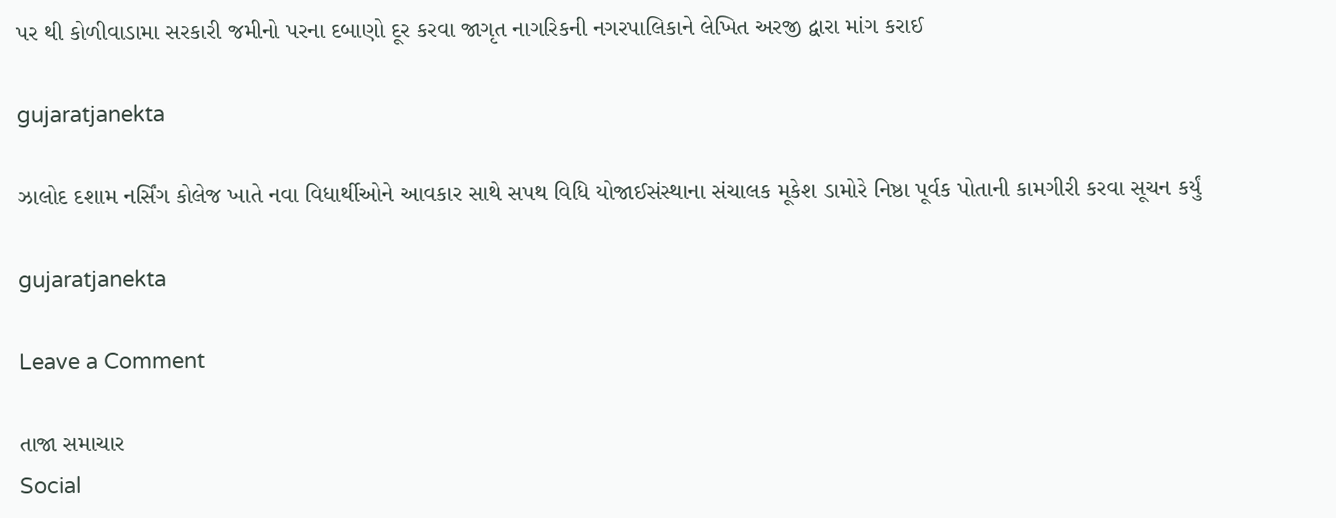પર થી કોળીવાડામા સરકારી જમીનો પરના દબાણો દૂર કરવા જાગૃત નાગરિકની નગરપાલિકાને લેખિત અરજી દ્વારા માંગ કરાઈ

gujaratjanekta

ઝાલોદ દશામ નર્સિંગ કોલેજ ખાતે નવા વિધાર્થીઓને આવકાર સાથે સપથ વિધિ યોજાઈસંસ્થાના સંચાલક મૂકેશ ડામોરે નિષ્ઠા પૂર્વક પોતાની કામગીરી કરવા સૂચન કર્યું

gujaratjanekta

Leave a Comment

તાજા સમાચાર
Social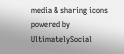media & sharing icons powered by UltimatelySocial